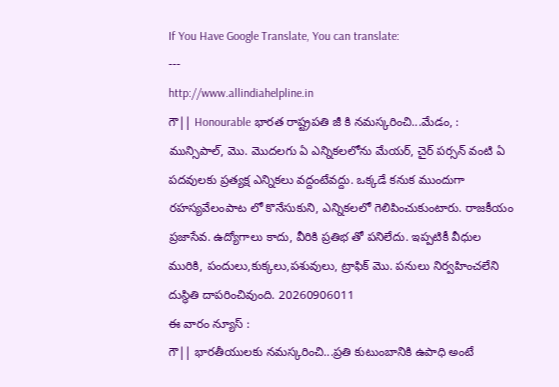If You Have Google Translate, You can translate:
---
http://www.allindiahelpline.in
గౌ|| Honourable భారత రాష్ట్రపతి జీ కి నమస్కరించి...మేడం, :
మున్సిపాల్, మొ. మొదలగు ఏ ఎన్నికలలోను మేయర్, చైర్ పర్సన్ వంటి ఏ పదవులకు ప్రత్యక్ష ఎన్నికలు వద్దంటేవద్దు. ఒక్కడే కనుక ముందుగా రహస్యవేలంపాట లో కొనేసుకుని, ఎన్నికలలో గెలిపించుకుంటారు. రాజకీయం ప్రజాసేవ. ఉద్యోగాలు కాదు, వీరికి ప్రతిభ తో పనిలేదు. ఇప్పటికీ వీధుల మురికి, పందులు,కుక్కలు,పశువులు, ట్రాఫిక్ మొ. పనులు నిర్వహించలేని దుస్థితి దాపరించివుంది. 20260906011
ఈ వారం న్యూస్ :
గౌ|| భారతీయులకు నమస్కరించి...ప్రతి కుటుంబానికి ఉపాధి అంటే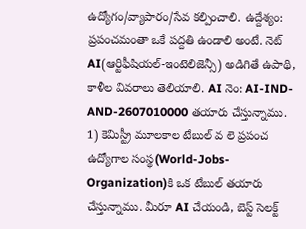ఉద్యోగం/వ్యాపారం/సేవ కల్పించాలి. ఉద్దేశ్యం: ప్రపంచమంతా ఒకే పద్దతి ఉండాలి అంటే. నెట్
AI(ఆర్టిఫీషియల్-ఇంటెలిజెన్సీ) అడిగితే ఉపాథి, కాళీల వివరాలు తెలియాలి. AI నెం: AI-IND-AND-2607010000 తయారు చేస్తున్నాము.
1) కెమిస్ట్రీ మూలకాల టేబుల్ వ లె ప్రపంచ ఉద్యోగాల సంస్థ(World-Jobs-Organization)కి ఒక టేబుల్ తయారు చేస్తున్నాము. మీరూ AI చేయండి, బెస్ట్ సెలక్ట్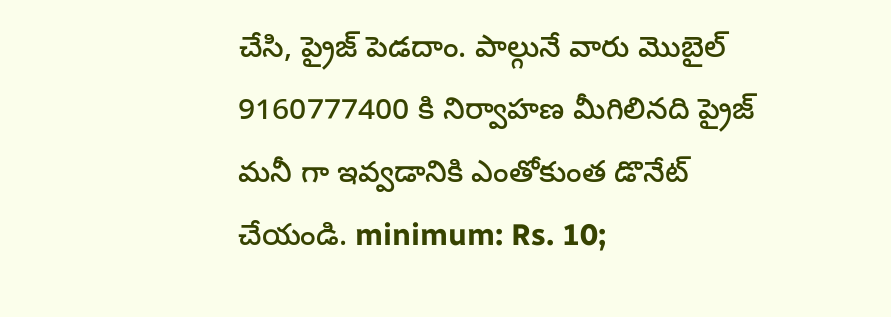చేసి, ప్రైజ్ పెడదాం. పాల్గునే వారు మొబైల్ 9160777400 కి నిర్వాహణ మీగిలినది ప్రైజ్ మనీ గా ఇవ్వడానికి ఎంతోకుంత డొనేట్ చేయండి. minimum: Rs. 10;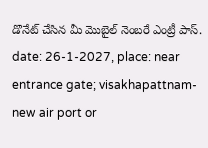డొనేట్ చేసిన మీ మొబైల్ నెంబరే ఎంట్రీ పాస్. date: 26-1-2027, place: near entrance gate; visakhapattnam-new air port or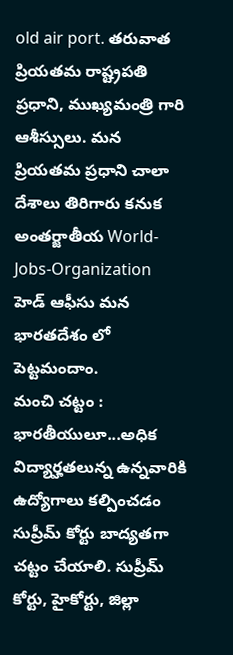old air port. తరువాత ప్రియతమ రాష్ట్రపతి ప్రధాని, ముఖ్యమంత్రి గారి ఆశీస్సులు. మన ప్రియతమ ప్రధాని చాలా దేశాలు తిరిగారు కనుక అంతర్జాతీయ World-Jobs-Organization
హెడ్ ఆఫీసు మన భారతదేశం లో పెట్టమందాం.
మంచి చట్టం :
భారతీయులూ...అధిక విద్యార్హతలున్న ఉన్నవారికి ఉద్యోగాలు కల్పించడం సుప్రీమ్ కోర్టు బాద్యతగా చట్టం చేయాలి. సుప్రీమ్ కోర్టు, హైకోర్టు, జిల్లా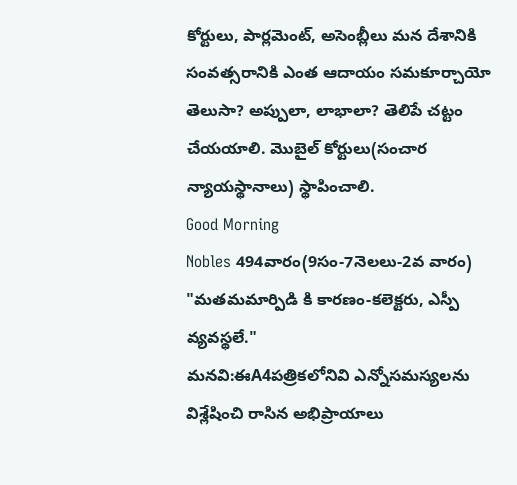కోర్టులు, పార్లమెంట్, అసెంబ్లీలు మన దేశానికి
సంవత్సరానికి ఎంత ఆదాయం సమకూర్చాయో తెలుసా? అప్పులా, లాభాలా? తెలిపే చట్టం చేయయాలి. మొబైల్ కోర్టులు(సంచార న్యాయస్థానాలు) స్థాపించాలి.
Good Morning
Nobles 494వారం(9సం-7నెలలు-2వ వారం) "మతమమార్పిడి కి కారణం-కలెక్టరు, ఎస్పీ వ్యవస్థలే."
మనవి:ఈA4పత్రికలోనివి ఎన్నోసమస్యలను విశ్లేషించి రాసిన అభిప్రాయాలు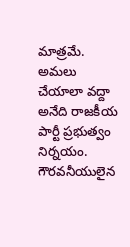మాత్రమే. అమలు చేయాలా వద్దా అనేది రాజకీయ పార్టీ ప్రభుత్వం నిర్నయం.
గౌరవనీయులైన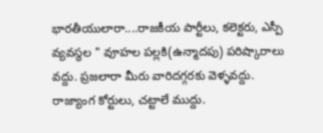భారతీయులారా....రాజకీయ పార్టీలు, కలెక్టరు, ఎస్పీ వ్యవస్థల " వూహల పల్లకి(ఉన్మాదపు) పరిష్కారాలు వద్దు. ప్రజలారా మీరు వారిదగ్గరకు వెళ్ళవద్దు.
రాజ్యాంగ కోర్టులు, చట్టాలే ముద్దు.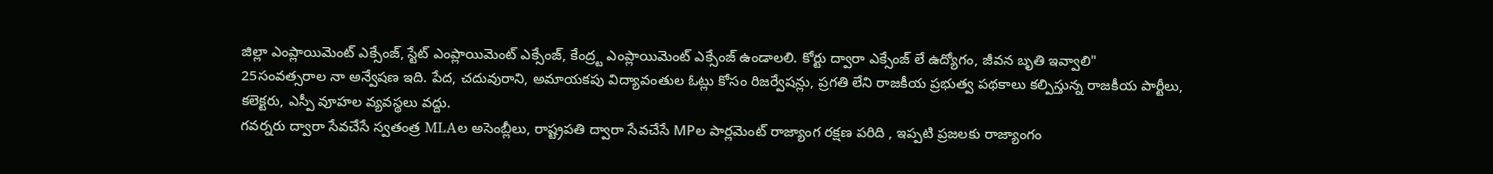జిల్లా ఎంప్లాయిమెంట్ ఎక్సేంజ్, స్టేట్ ఎంప్లాయిమెంట్ ఎక్సేంజ్, కేంద్ర్ట ఎంప్లాయిమెంట్ ఎక్సేంజ్ ఉండాలలి. కోర్టు ద్వారా ఎక్సేంజ్ లే ఉద్యోగం, జీవన బృతి ఇవ్వాలి"
25సంవత్సరాల నా అన్వేషణ ఇది. పేద, చదువురాని, అమాయకపు విద్యావంతుల ఓట్లు కోసం రిజర్వేషన్లు, ప్రగతి లేని రాజకీయ ప్రభుత్వ పథకాలు కల్పిస్తున్న రాజకీయ పార్టీలు, కలెక్టరు, ఎస్పీ వూహల వ్యవస్థలు వద్దు.
గవర్నరు ద్వారా సేవచేసే స్వతంత్ర MLAల అసెంబ్లీలు, రాష్ట్రపతి ద్వారా సేవచేసే MPల పార్లమెంట్ రాజ్యాంగ రక్షణ పరిది , ఇప్పటి ప్రజలకు రాజ్యాంగం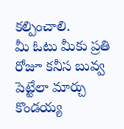కల్పించాలి.
మీ ఓటు మీకు ప్రతి రోజూ కనీస బువ్వ పెట్టేలా మార్చు
కొండయ్య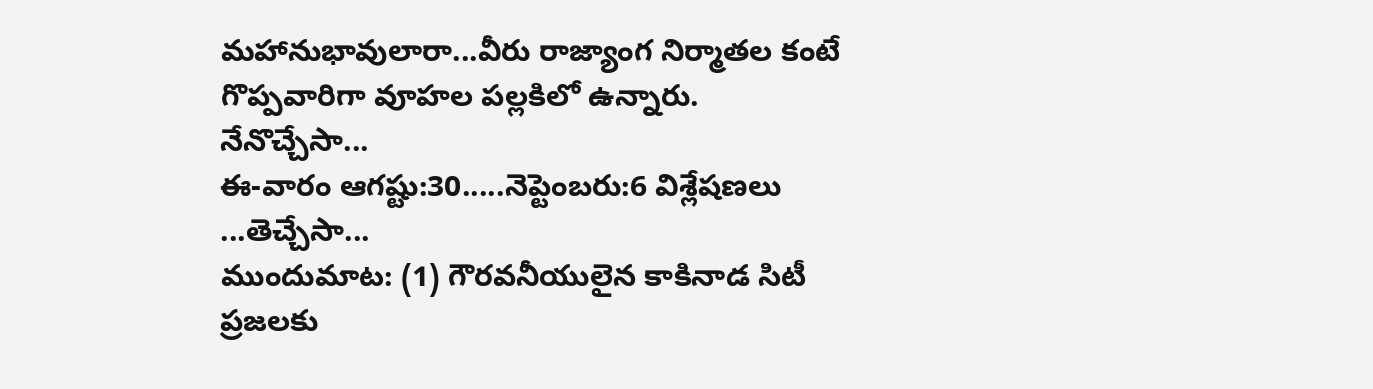మహానుభావులారా...వీరు రాజ్యాంగ నిర్మాతల కంటే గొప్పవారిగా వూహల పల్లకిలో ఉన్నారు.
నేనొచ్చేసా...
ఈ-వారం ఆగష్టు:30.....నెప్టెంబరు:6 విశ్లేషణలు
...తెచ్చేసా...
ముందుమాట: (1) గౌరవనీయులైన కాకినాడ సిటీ ప్రజలకు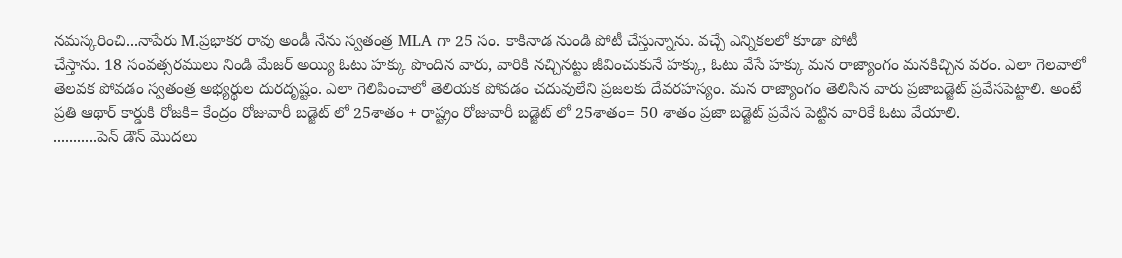నమస్కరించి...నాపేరు M.ప్రభాకర రావు అండీ నేను స్వతంత్ర MLA గా 25 సం. కాకినాడ నుండి పోటీ చేస్తున్నాను. వచ్చే ఎన్నికలలో కూడా పోటీ
చేస్తాను. 18 సంవత్సరములు నిండి మేజర్ అయ్యి ఓటు హక్కు పొందిన వారు, వారికి నచ్చినట్టు జీవించుకునే హక్కు, ఓటు వేసే హక్కు మన రాజ్యాంగం మనకిచ్చిన వరం. ఎలా గెలవాలో
తెలవక పోవడం స్వతంత్ర అభ్యర్థుల దురదృష్టం. ఎలా గెలిపించాలో తెలియక పోవడం చదువులేని ప్రజలకు దేవరహస్యం. మన రాజ్యాంగం తెలిసిన వారు ప్రజాబడ్జెట్ ప్రవేసపెట్టాలి. అంటే
ప్రతి ఆథార్ కార్డుకి రోజకి= కేంద్రం రోజువారీ బడ్జెట్ లో 25శాతం + రాష్ట్రం రోజువారీ బడ్జెట్ లో 25శాతం= 50 శాతం ప్రజా బడ్జెట్ ప్రవేస పెట్టిన వారికే ఓటు వేయాలి.
...........పెన్ డౌన్ మొదలు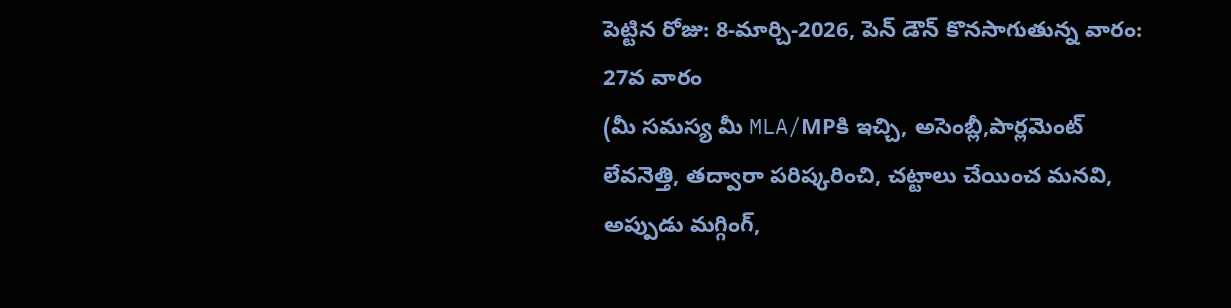పెట్టిన రోజు: 8-మార్చి-2026, పెన్ డౌన్ కొనసాగుతున్న వారం: 27వ వారం
(మీ సమస్య మీ MLA/MPకి ఇచ్చి, అసెంబ్లీ,పార్లమెంట్ లేవనెత్తి, తద్వారా పరిష్కరించి, చట్టాలు చేయించ మనవి, అప్పుడు మగ్గింగ్,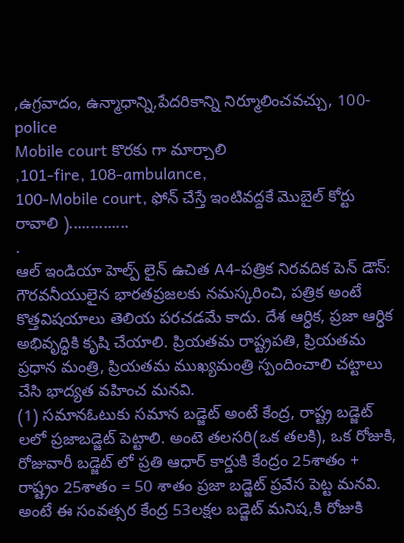,ఉగ్రవాదం, ఉన్మాధాన్ని,పేదరికాన్ని నిర్మూలించవచ్చు, 100-police
Mobile court కొరకు గా మార్చాలి
,101-fire, 108-ambulance,
100-Mobile court, ఫోన్ చేస్తే ఇంటివద్దకే మొబైల్ కోర్టు రావాలి )..............
.
ఆల్ ఇండియా హెల్ప్ లైన్ ఉచిత A4-పత్రిక నిరవదిక పెన్ డౌన్: గౌరవనీయులైన భారతప్రజలకు నమస్కరించి, పత్రిక అంటే కొత్తవిషయాలు తెలియ పరచడమే కాదు. దేశ ఆర్ధిక, ప్రజా ఆర్ధిక అభివృద్ధికి కృషి చేయాలి. ప్రియతమ రాష్ట్రపతి, ప్రియతమ ప్రధాన మంత్రి, ప్రియతమ ముఖ్యమంత్రి స్పందించాలి చట్టాలు చేసి భాద్యత వహించ మనవి.
(1) సమానఓటుకు సమాన బడ్జెట్ అంటే కేంద్ర, రాష్ట్ర బడ్జెట్ లలో ప్రజాబడ్జెట్ పెట్టాలి. అంటె తలసరి(ఒక తలకి), ఒక రోజుకి, రోజువారీ బడ్జెట్ లో ప్రతి ఆధార్ కార్డుకి కేంద్రం 25శాతం + రాష్ట్రం 25శాతం = 50 శాతం ప్రజా బడ్జెట్ ప్రవేస పెట్ట మనవి.
అంటే ఈ సంవత్సర కేంద్ర 53లక్షల బడ్జెట్ మనిష,కి రోజుకి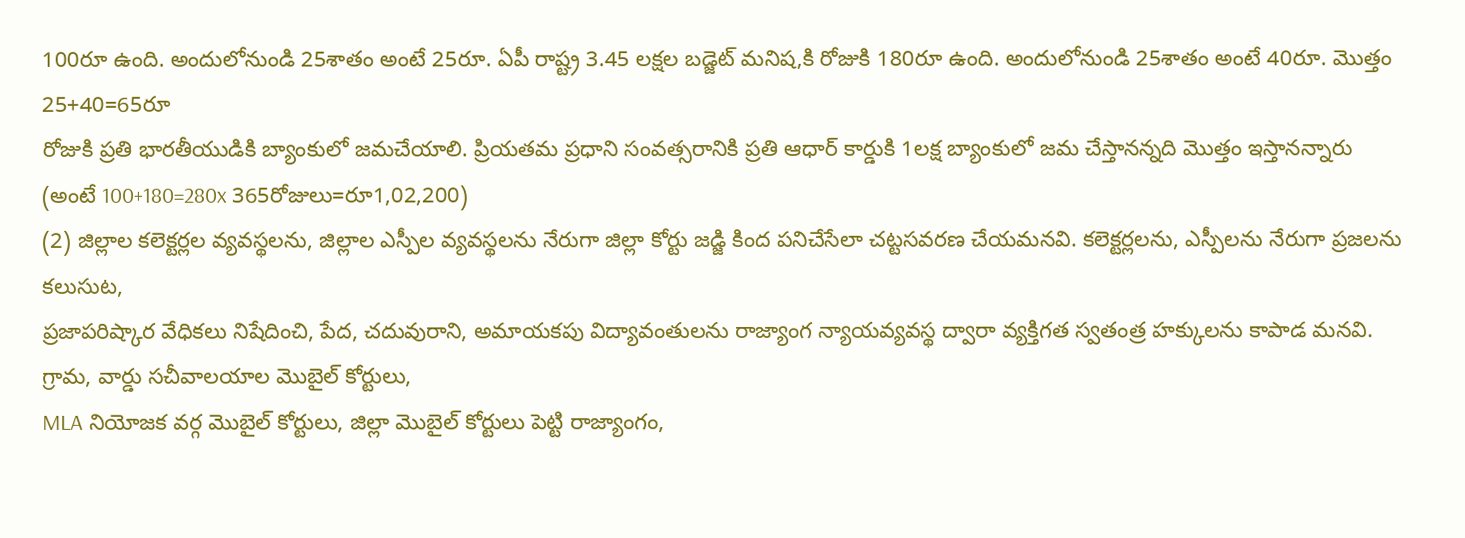100రూ ఉంది. అందులోనుండి 25శాతం అంటే 25రూ. ఏపీ రాష్ట్ర 3.45 లక్షల బడ్జెట్ మనిష,కి రోజుకి 180రూ ఉంది. అందులోనుండి 25శాతం అంటే 40రూ. మొత్తం 25+40=65రూ
రోజుకి ప్రతి భారతీయుడికి బ్యాంకులో జమచేయాలి. ప్రియతమ ప్రధాని సంవత్సరానికి ప్రతి ఆధార్ కార్డుకి 1లక్ష బ్యాంకులో జమ చేస్తానన్నది మొత్తం ఇస్తానన్నారు
(అంటే 100+180=280x 365రోజులు=రూ1,02,200)
(2) జిల్లాల కలెక్టర్లల వ్యవస్థలను, జిల్లాల ఎస్పీల వ్యవస్థలను నేరుగా జిల్లా కోర్టు జడ్జి కింద పనిచేసేలా చట్టసవరణ చేయమనవి. కలెక్టర్లలను, ఎస్పీలను నేరుగా ప్రజలను కలుసుట,
ప్రజాపరిష్కార వేధికలు నిషేదించి, పేద, చదువురాని, అమాయకపు విద్యావంతులను రాజ్యాంగ న్యాయవ్యవస్థ ద్వారా వ్యక్తిగత స్వతంత్ర హక్కులను కాపాడ మనవి. గ్రామ, వార్డు సచీవాలయాల మొబైల్ కోర్టులు,
MLA నియోజక వర్గ మొబైల్ కోర్టులు, జిల్లా మొబైల్ కోర్టులు పెట్టి రాజ్యాంగం,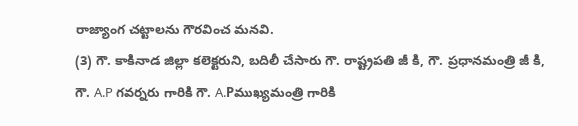రాజ్యాంగ చట్టాలను గౌరవించ మనవి.
(3) గౌ. కాకినాడ జిల్లా కలెక్టరుని, బదిలీ చేసారు గౌ. రాష్ట్రపతి జీ కి, గౌ. ప్రధానమంత్రి జీ కి, గౌ. A.P గవర్నరు గారికి గౌ. A.Pముఖ్యమంత్రి గారికి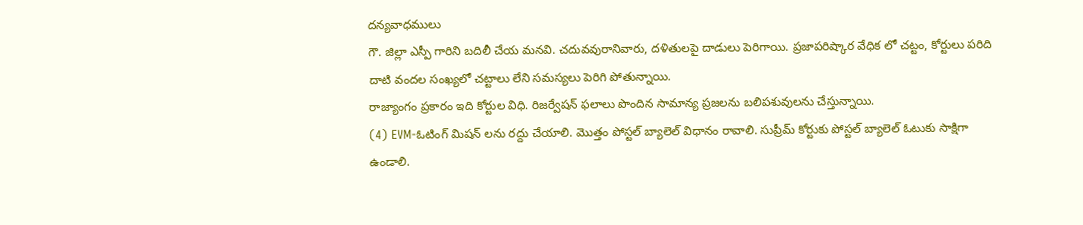దన్యవాధములు
గౌ. జిల్లా ఎస్పీ గారిని బదిలీ చేయ మనవి. చదువవురానివారు, దళితులపై దాడులు పెరిగాయి. ప్రజాపరిష్కార వేధిక లో చట్టం, కోర్టులు పరిది దాటి వందల సంఖ్యలో చట్టాలు లేని సమస్యలు పెరిగి పోతున్నాయి.
రాజ్యాంగం ప్రకారం ఇది కోర్టుల విధి. రిజర్వేషన్ ఫలాలు పొందిన సామాన్య ప్రజలను బలిపశువులను చేస్తున్నాయి.
(4) EVM-ఓటింగ్ మిషన్ లను రద్దు చేయాలి. మొత్తం పోస్టల్ బ్యాలెల్ విధానం రావాలి. సుప్రీమ్ కోర్టుకు పోస్టల్ బ్యాలెల్ ఓటుకు సాక్షిగా ఉండాలి.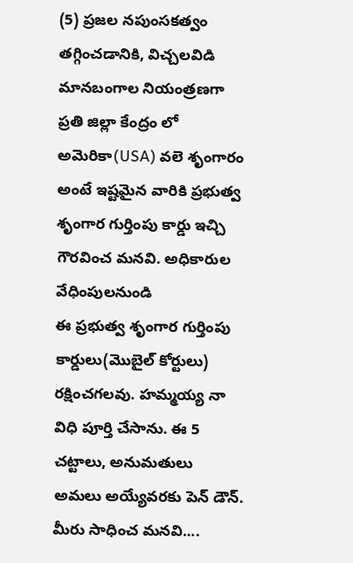(5) ప్రజల నపుంసకత్వం తగ్గించడానికి, విచ్చలవిడి మానబంగాల నియంత్రణగా ప్రతి జిల్లా కేంద్రం లో అమెరికా(USA) వలె శృంగారం అంటే ఇష్టమైన వారికి ప్రభుత్వ శృంగార గుర్తింపు కార్డు ఇచ్చి గౌరవించ మనవి. అధికారుల వేధింపులనుండి
ఈ ప్రభుత్వ శృంగార గుర్తింపు కార్డులు(మొబైల్ కోర్టులు) రక్షించగలవు. హమ్మయ్య నా విధి పూర్తి చేసాను. ఈ 5 చట్టాలు, అనుమతులు అమలు అయ్యేవరకు పెన్ డౌన్. మీరు సాధించ మనవి....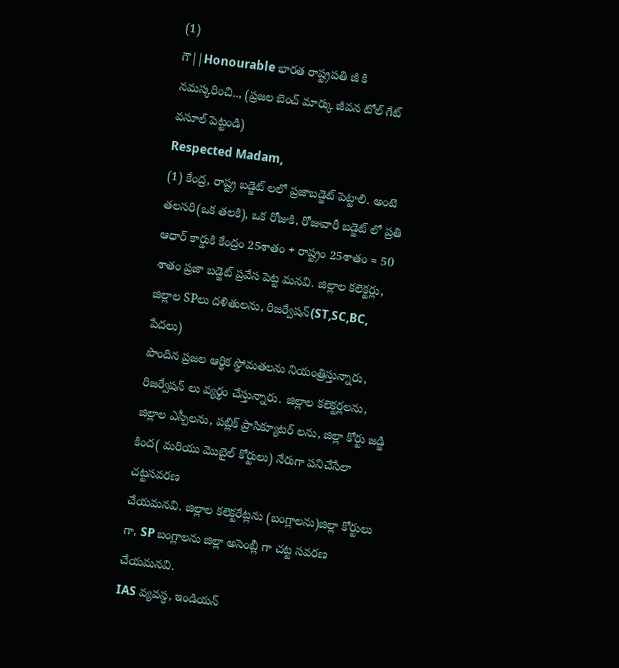(1)
గౌ||Honourable భారత రాష్ట్రపతి జీ కి నమస్కరించి.., (ప్రజల బెంచ్ మార్కు జీవన టోల్ గేట్ వసూల్ పెట్టండి)
Respected Madam,
(1) కేంద్ర, రాష్ట్ర బడ్జెట్ లలో ప్రజాబడ్జెట్ పెట్టాలి. అంటె తలసరి(ఒక తలకి), ఒక రోజుకి, రోజువారీ బడ్జెట్ లో ప్రతి ఆధార్ కార్డుకి కేంద్రం 25శాతం + రాష్ట్రం 25శాతం = 50 శాతం ప్రజా బడ్జెట్ ప్రవేస పెట్ట మనవి. జిల్లాల కలెక్టర్లు,
జిల్లాల SPలు దళితులను, రిజర్వేషన్(ST,SC,BC, పేదలు)
పొందిన ప్రజల ఆర్థిక స్థోమతలను నియంత్రిస్తున్నారు, రిజర్వేషన్ లు వ్యర్థం చేస్తున్నారు. జిల్లాల కలెక్టర్లలను, జిల్లాల ఎస్పీలను, పబ్లిక్ ప్రాసిక్యూటర్ లను, జిల్లా కోర్టు జడ్జి కింద( మరియు మొబైల్ కోర్టులు) నేరుగా పనిచేసేలా చట్టసవరణ
చేయమనవి. జిల్లాల కలెక్టరేట్లను (బంగ్లాలను)జిల్లా కోర్టులు గా, SP బంగ్లాలను జిల్లా అసెంబ్లీ గా చట్ట సవరణ చేయమనవి.
IAS వ్యవస్ధ, ఇండియన్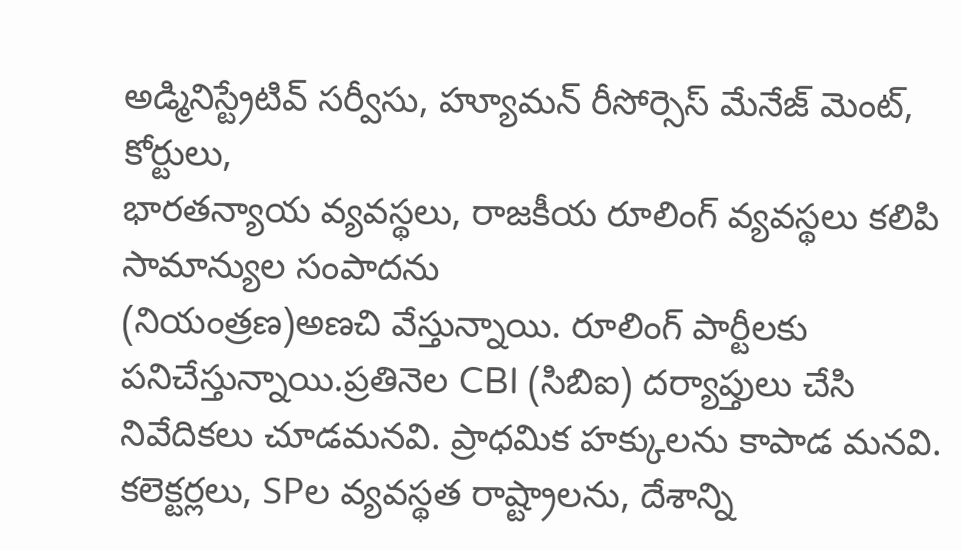అడ్మినిస్ట్రేటివ్ సర్వీసు, హ్యూమన్ రీసోర్సెస్ మేనేజ్ మెంట్, కోర్టులు,
భారతన్యాయ వ్యవస్థలు, రాజకీయ రూలింగ్ వ్యవస్థలు కలిపి సామాన్యుల సంపాదను
(నియంత్రణ)అణచి వేస్తున్నాయి. రూలింగ్ పార్టీలకు పనిచేస్తున్నాయి.ప్రతినెల CBI (సిబిఐ) దర్యాప్తులు చేసి నివేదికలు చూడమనవి. ప్రాధమిక హక్కులను కాపాడ మనవి.
కలెక్టర్లలు, SPల వ్యవస్థత రాష్ట్రాలను, దేశాన్ని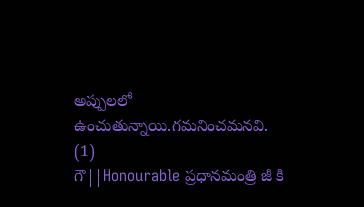అప్పులలో ఉంచుతున్నాయి.గమనించమనవి.
(1)
గౌ||Honourable ప్రధానమంత్రి జీ కి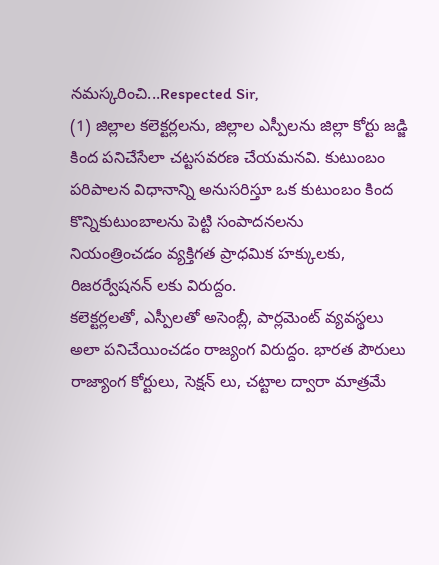నమస్కరించి...Respected Sir,
(1) జిల్లాల కలెక్టర్లలను, జిల్లాల ఎస్పీలను జిల్లా కోర్టు జడ్జి కింద పనిచేసేలా చట్టసవరణ చేయమనవి. కుటుంబం పరిపాలన విధానాన్ని అనుసరిస్తూ ఒక కుటుంబం కింద కొన్నికుటుంబాలను పెట్టి సంపాదనలను
నియంత్రించడం వ్యక్తిగత ప్రాధమిక హక్కులకు, రిజరర్వేషనన్ లకు విరుద్దం.
కలెక్టర్లలతో, ఎస్పీలతో అసెంబ్లీ, పార్లమెంట్ వ్యవస్థలు అలా పనిచేయించడం రాజ్యంగ విరుద్దం. భారత పౌరులు రాజ్యాంగ కోర్టులు, సెక్షన్ లు, చట్టాల ద్వారా మాత్రమే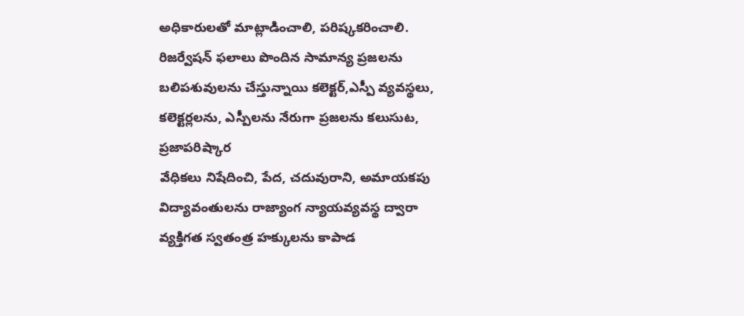అధికారులతో మాట్లాడించాలి, పరిష్కకరించాలి.
రిజర్వేషన్ ఫలాలు పొందిన సామాన్య ప్రజలను బలిపశువులను చేస్తున్నాయి కలెక్టర్,ఎస్పీ వ్యవస్థలు, కలెక్టర్లలను, ఎస్పీలను నేరుగా ప్రజలను కలుసుట, ప్రజాపరిష్కార
వేధికలు నిషేదించి, పేద, చదువురాని, అమాయకపు విద్యావంతులను రాజ్యాంగ న్యాయవ్యవస్థ ద్వారా వ్యక్తిగత స్వతంత్ర హక్కులను కాపాడ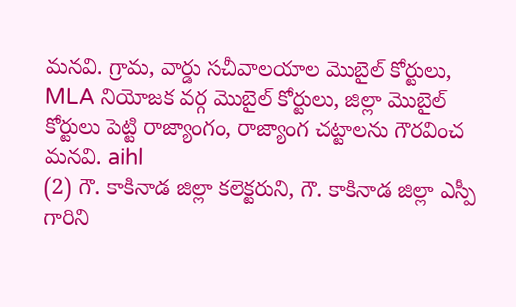మనవి. గ్రామ, వార్డు సచీవాలయాల మొబైల్ కోర్టులు,
MLA నియోజక వర్గ మొబైల్ కోర్టులు, జిల్లా మొబైల్ కోర్టులు పెట్టి రాజ్యాంగం, రాజ్యాంగ చట్టాలను గౌరవించ మనవి. aihl
(2) గౌ. కాకినాడ జిల్లా కలెక్టరుని, గౌ. కాకినాడ జిల్లా ఎస్పీ గారిని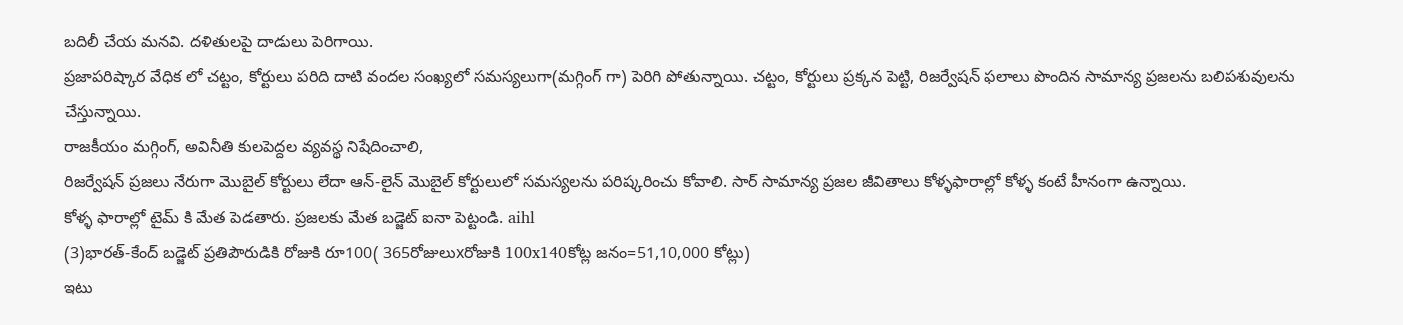బదిలీ చేయ మనవి. దళితులపై దాడులు పెరిగాయి.
ప్రజాపరిష్కార వేధిక లో చట్టం, కోర్టులు పరిది దాటి వందల సంఖ్యలో సమస్యలుగా(మగ్గింగ్ గా) పెరిగి పోతున్నాయి. చట్టం, కోర్టులు ప్రక్కన పెట్టి, రిజర్వేషన్ ఫలాలు పొందిన సామాన్య ప్రజలను బలిపశువులను చేస్తున్నాయి.
రాజకీయం మగ్గింగ్, అవినీతి కులపెద్దల వ్యవస్థ నిషేదించాలి,
రిజర్వేషన్ ప్రజలు నేరుగా మొబైల్ కోర్టులు లేదా ఆన్-లైన్ మొబైల్ కోర్టులులో సమస్యలను పరిష్కరించు కోవాలి. సార్ సామాన్య ప్రజల జీవితాలు కోళ్ళఫారాల్లో కోళ్ళ కంటే హీనంగా ఉన్నాయి.
కోళ్ళ ఫారాల్లో టైమ్ కి మేత పెడతారు. ప్రజలకు మేత బడ్జెట్ ఐనా పెట్టండి. aihl
(3)భారత్-కేంద్ బడ్జెట్ ప్రతిపౌరుడికి రోజుకి రూ100( 365రోజులుxరోజుకి 100x140కోట్ల జనం=51,10,000 కోట్లు)
ఇటు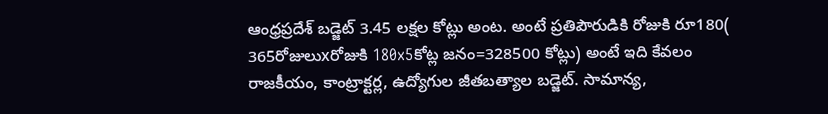ఆంధ్రప్రదేశ్ బడ్జెట్ 3.45 లక్షల కోట్లు అంట. అంటే ప్రతిపౌరుడికి రోజుకి రూ180( 365రోజులుxరోజుకి 180x5కోట్ల జనం=328500 కోట్లు) అంటే ఇది కేవలం రాజకీయం, కాంట్రాక్టర్ల, ఉద్యోగుల జీతబత్యాల బడ్జెట్. సామాన్య,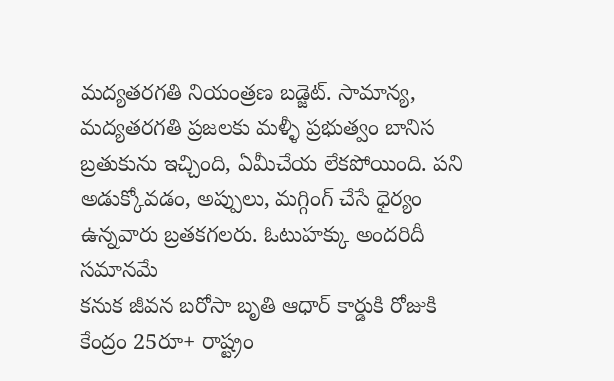మద్యతరగతి నియంత్రణ బడ్జెట్. సామాన్య, మద్యతరగతి ప్రజలకు మళ్ళీ ప్రభుత్వం బానిస బ్రతుకును ఇచ్చింది, ఏమీచేయ లేకపోయింది. పని అడుక్కోవడం, అప్పులు, మగ్గింగ్ చేసే ధైర్యం ఉన్నవారు బ్రతకగలరు. ఓటుహక్కు అందరిదీ సమానమే
కనుక జీవన బరోసా బృతి ఆధార్ కార్డుకి రోజుకి కేంద్రం 25రూ+ రాష్ట్రం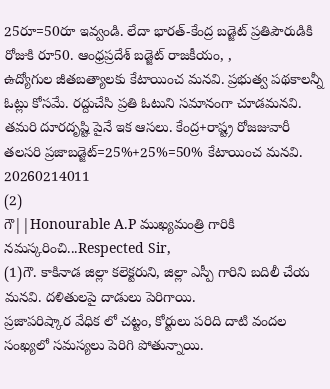25రూ=50రూ ఇవ్వండి. లేదా భారత్-కేంద్ర బడ్జెట్ ప్రతిపౌరుడికి రోజుకి రూ50. ఆంధ్రప్రదేశ్ బడ్జెట్ రాజకీయం, ,
ఉద్యోగుల జీతబత్యాలకు కేటాయించ మనవి. ప్రభుత్వ పథకాలన్నీ ఓట్లు కోసమే. రద్దుచేసి ప్రతి ఓటుని సమానంగా చూడమనవి. తమరి దూరదృష్టి పైనే ఇక ఆసలు. కేంద్ర+రాష్ట్ర రోజజువారీ తలసరి ప్రజాబడ్జెట్=25%+25%=50% కేటాయించ మనవి. 20260214011
(2)
గౌ||Honourable A.P ముఖ్యమంత్రి గారికి నమస్కరించి...Respected Sir,
(1)గౌ. కాకినాడ జిల్లా కలెక్టరుని, జిల్లా ఎస్పీ గారిని బదిలీ చేయ మనవి. దళితులపై దాడులు పెరిగాయి.
ప్రజాపరిష్కార వేధిక లో చట్టం, కోర్టులు పరిది దాటి వందల సంఖ్యలో సమస్యలు పెరిగి పోతున్నాయి.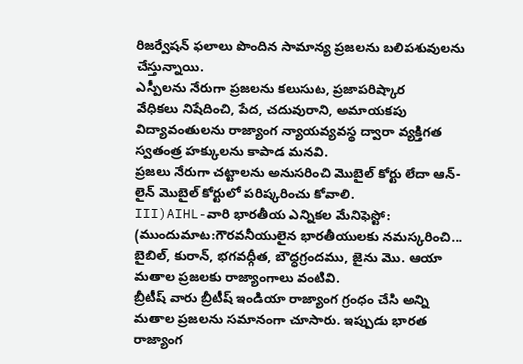రిజర్వేషన్ ఫలాలు పొందిన సామాన్య ప్రజలను బలిపశువులను చేస్తున్నాయి.
ఎస్పీలను నేరుగా ప్రజలను కలుసుట, ప్రజాపరిష్కార
వేధికలు నిషేదించి, పేద, చదువురాని, అమాయకపు విద్యావంతులను రాజ్యాంగ న్యాయవ్యవస్థ ద్వారా వ్యక్తిగత స్వతంత్ర హక్కులను కాపాడ మనవి.
ప్రజలు నేరుగా చట్టాలను అనుసరించి మొబైల్ కోర్టు లేదా ఆన్-లైన్ మొబైల్ కోర్టులో పరిష్కరించు కోవాలి.
III)AIHL-వారి భారతీయ ఎన్నికల మేనిఫెస్టో:
(ముందుమాట:గౌరవనీయులైన భారతీయులకు నమస్కరించి... బైబిల్, కురాన్, భగవధ్గీత, బౌధ్ధగ్రందము, జైను మొ. ఆయా మతాల ప్రజలకు రాజ్యాంగాలు వంటివి.
బ్రీటీష్ వారు బ్రీటీష్ ఇండియా రాజ్యాంగ గ్రంధం చేసి అన్ని మతాల ప్రజలను సమానంగా చూసారు. ఇప్పుడు భారత రాజ్యాంగ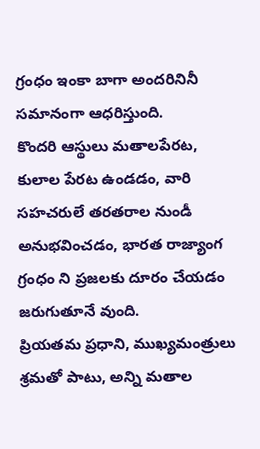గ్రంధం ఇంకా బాగా అందరినినీ సమానంగా ఆధరిస్తుంది.
కొందరి ఆస్థులు మతాలపేరట, కులాల పేరట ఉండడం, వారి సహచరులే తరతరాల నుండీ అనుభవించడం, భారత రాజ్యాంగ గ్రంధం ని ప్రజలకు దూరం చేయడం జరుగుతూనే వుంది.
ప్రియతమ ప్రధాని, ముఖ్యమంత్రులు శ్రమతో పాటు, అన్ని మతాల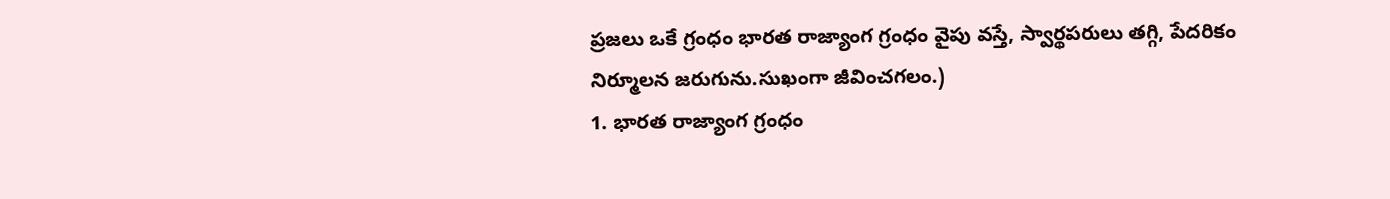ప్రజలు ఒకే గ్రంధం భారత రాజ్యాంగ గ్రంధం వైపు వస్తే, స్వార్థపరులు తగ్గి, పేదరికం నిర్మూలన జరుగును.సుఖంగా జీవించగలం.)
1. భారత రాజ్యాంగ గ్రంధం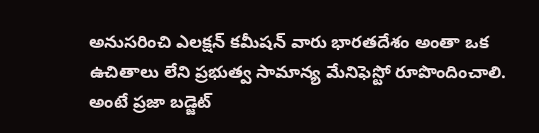అనుసరించి ఎలక్షన్ కమీషన్ వారు భారతదేశం అంతా ఒక ఉచితాలు లేని ప్రభుత్వ సామాన్య మేనిఫెస్టో రూపొందించాలి. అంటే ప్రజా బడ్జెట్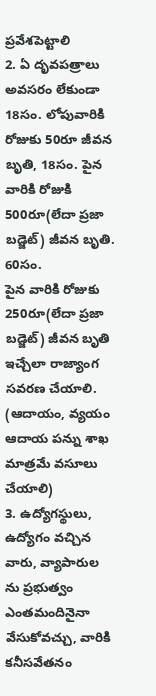ప్రవేశపెట్టాలి
2. ఏ దృవపత్రాలు అవసరం లేకుండా 18సం. లోపువారికి రోజుకు 50రూ జీవన బృతి, 18సం. పైన వారికి రోజుకి 500రూ(లేదా ప్రజా బడ్జెట్) జీవన బృతి. 60సం.
పైన వారికి రోజుకు 250రూ(లేదా ప్రజా బడ్జెట్) జీవన బృతి ఇచ్చేలా రాజ్యాంగ సవరణ చేయాలి. (ఆదాయం, వ్యయం ఆదాయ పన్ను శాఖ మాత్రమే వసూలు చేయాలి)
3. ఉద్యోగస్థులు, ఉద్యోగం వచ్చిన వారు, వ్యాపారుల ను ప్రభుత్వం ఎంతమందినైనా వేసుకోవచ్చు, వారికి కనీసవేతనం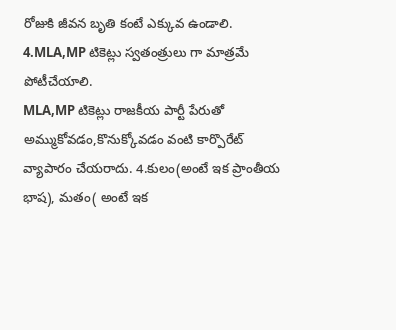రోజుకి జీవన బృతి కంటే ఎక్కువ ఉండాలి.
4.MLA,MP టికెట్లు స్వతంత్రులు గా మాత్రమే పోటీచేయాలి.
MLA,MP టికెట్లు రాజకీయ పార్టీ పేరుతో అమ్ముకోవడం,కొనుక్కోవడం వంటి కార్పొరేట్ వ్యాపారం చేయరాదు. 4.కులం(అంటే ఇక ప్రాంతీయ భాష), మతం( అంటే ఇక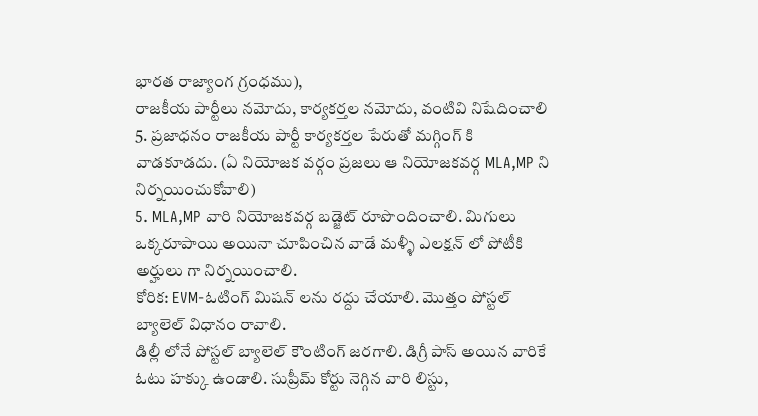భారత రాజ్యాంగ గ్రంధము),
రాజకీయ పార్టీలు నమోదు, కార్యకర్తల నమోదు, వంటివి నిషేదించాలి 5. ప్రజాధనం రాజకీయ పార్టీ కార్యకర్తల పేరుతో మగ్గింగ్ కి వాడకూడదు. (ఏ నియోజక వర్గం ప్రజలు ఆ నియోజకవర్గ MLA,MP ని నిర్నయించుకోవాలి)
5. MLA,MP వారి నియోజకవర్గ బడ్జెట్ రూపొందించాలి. మిగులు ఒక్కరూపాయి అయినా చూపించిన వాడే మళ్ళీ ఎలక్షన్ లో పోటీకి అర్హులు గా నిర్నయించాలి.
కోరిక: EVM-ఓటింగ్ మిషన్ లను రద్దు చేయాలి. మొత్తం పోస్టల్ బ్యాలెల్ విధానం రావాలి.
డిల్లీ లోనే పోస్టల్ బ్యాలెల్ కౌంటింగ్ జరగాలి. డిగ్రీ పాస్ అయిన వారికే ఓటు హక్కు ఉండాలి. సుప్రీమ్ కోర్టు నెగ్గిన వారి లిస్టు,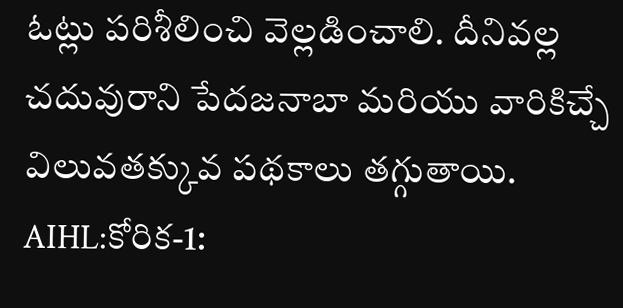ఓట్లు పరిశీలించి వెల్లడించాలి. దీనివల్ల చదువురాని పేదజనాబా మరియు వారికిచ్చే విలువతక్కువ పథకాలు తగ్గుతాయి.
AIHL:కోరిక-1: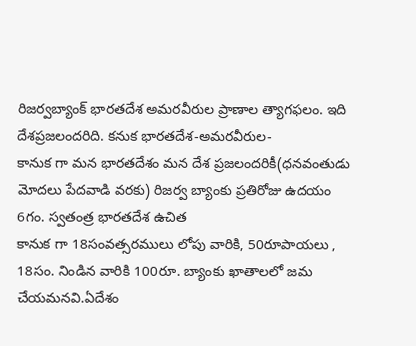రిజర్వబ్యాంక్ భారతదేశ అమరవీరుల ప్రాణాల త్యాగఫలం. ఇది దేశప్రజలందరిది. కనుక భారతదేశ-అమరవీరుల-
కానుక గా మన భారతదేశం మన దేశ ప్రజలందరికీ(ధనవంతుడు మోదలు పేదవాడి వరకు) రిజర్వ బ్యాంకు ప్రతిరోజు ఉదయం 6గం. స్వతంత్ర భారతదేశ ఉచిత
కానుక గా 18సంవత్సరములు లోపు వారికి, 50రూపాయలు , 18సం. నిండిన వారికి 100రూ. బ్యాంకు ఖాతాలలో జమ చేయమనవి.ఏదేశం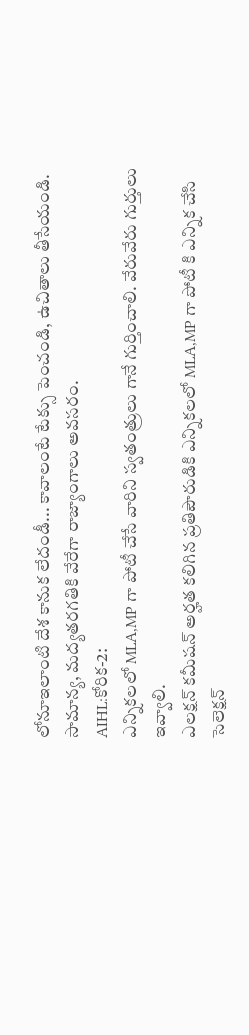లోనూఇలాంటి దేశ కానుక లేదండీ... కావాలంటే టేక్సు పెంచండి, ఉచితాలు తీసేయండి. సామాన్య, మద్యతరగతికి వేరేగా రాజ్యాంగాలు అవసరం.
AIHL:కోరిక-2:
ఎన్నికలలో MLA,MP గా పోటీ చేసే వారిని స్వతంత్రులు గానే గుర్తించాలి. వేరువేరు గుర్తులు ఇవ్వాలి.
ఎలక్షన్ కమీషన్ అర్హత కలిగిన ప్రతిపౌరుడికి ఎన్నికలలో MLA,MP గా పోటీ కి ఎన్నిక చేసి సెలెక్షన్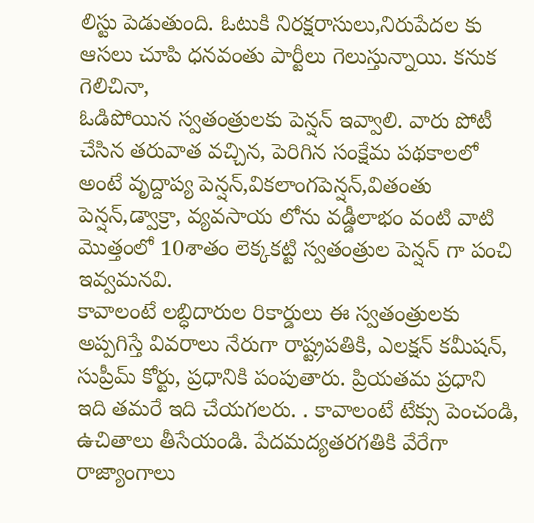లిస్టు పెడుతుంది. ఓటుకి నిరక్షరాసులు,నిరుపేదల కు ఆసలు చూపి ధనవంతు పార్టీలు గెలుస్తున్నాయి. కనుక గెలిచినా,
ఓడిపోయిన స్వతంత్రులకు పెన్షన్ ఇవ్వాలి. వారు పోటీ చేసిన తరువాత వచ్చిన, పెరిగిన సంక్షేమ పథకాలలో అంటే వృద్దాప్య పెన్షన్,వికలాంగపెన్షన్,వితంతు పెన్షన్,డ్వాక్రా, వ్యవసాయ లోను వడ్డీలాభం వంటి వాటి మొత్తంలో 10శాతం లెక్కకట్టి స్వతంత్రుల పెన్షన్ గా పంచి ఇవ్వమనవి.
కావాలంటే లబ్ధిదారుల రికార్డులు ఈ స్వతంత్రులకు అప్పగిస్తే వివరాలు నేరుగా రాష్ట్రపతికి, ఎలక్షన్ కమీషన్, సుప్రీమ్ కోర్టు, ప్రధానికి పంపుతారు. ప్రియతమ ప్రధాని ఇది తమరే ఇది చేయగలరు. . కావాలంటే టేక్సు పెంచండి, ఉచితాలు తీసేయండి. పేదమద్యతరగతికి వేరేగా రాజ్యాంగాలు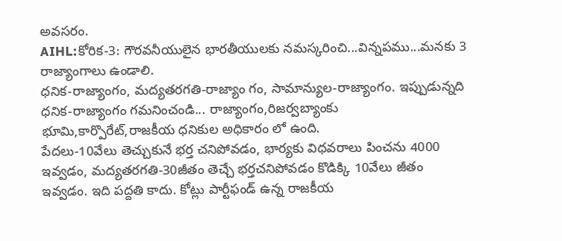అవసరం.
AIHL:కోరిక-3: గౌరవనీయులైన భారతీయులకు నమస్కరించి...విన్నపము...మనకు 3 రాజ్యాంగాలు ఉండాలి.
ధనిక-రాజ్యాంగం, మద్యతరగతి-రాజ్యాం గం, సామాన్యుల-రాజ్యాంగం. ఇప్పుడున్నది ధనిక-రాజ్యాంగం గమనించండి... రాజ్యాంగం,రిజర్వబ్యాంకు భూమి,కార్పొరేట్,రాజకీయ ధనికుల అధికారం లో ఉంది.
పేదలు-10వేలు తెచ్చుకునే భర్త చనిపోవడం, భార్యకు విధవరాలు పించను 4000 ఇవ్వడం, మద్యతరగతి-30జీతం తెచ్చే భర్తచనిపోవడం కొడిక్కి 10వేలు జీతం ఇవ్వడం. ఇది పద్దతి కాదు. కోట్లు పార్టీఫండ్ ఉన్న రాజకీయ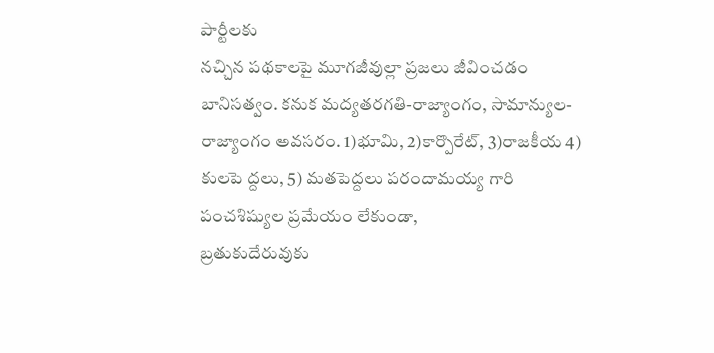పార్టీలకు
నచ్చిన పథకాలపై మూగజీవుల్లా ప్రజలు జీవించడం బానిసత్వం. కనుక మద్యతరగతి-రాజ్యాంగం, సామాన్యుల-రాజ్యాంగం అవసరం. 1)భూమి, 2)కార్పొరేట్, 3)రాజకీయ 4) కులపె ద్దలు, 5) మతపెద్దలు పరందామయ్య గారి
పంచశిష్యుల ప్రమేయం లేకుండా,
బ్రతుకుదేరువుకు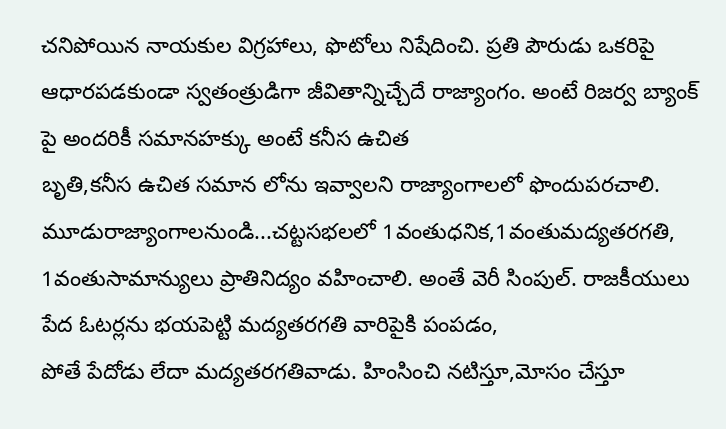చనిపోయిన నాయకుల విగ్రహాలు, ఫొటోలు నిషేదించి. ప్రతి పౌరుడు ఒకరిపై ఆధారపడకుండా స్వతంత్రుడిగా జీవితాన్నిచ్చేదే రాజ్యాంగం. అంటే రిజర్వ బ్యాంక్ పై అందరికీ సమానహక్కు అంటే కనీస ఉచిత
బృతి,కనీస ఉచిత సమాన లోను ఇవ్వాలని రాజ్యాంగాలలో ఫొందుపరచాలి.
మూడురాజ్యాంగాలనుండి...చట్టసభలలో 1వంతుధనిక,1వంతుమద్యతరగతి, 1వంతుసామాన్యులు ప్రాతినిద్యం వహించాలి. అంతే వెరీ సింపుల్. రాజకీయులు పేద ఓటర్లను భయపెట్టి మద్యతరగతి వారిపైకి పంపడం,
పోతే పేదోడు లేదా మద్యతరగతివాడు. హింసించి నటిస్తూ,మోసం చేస్తూ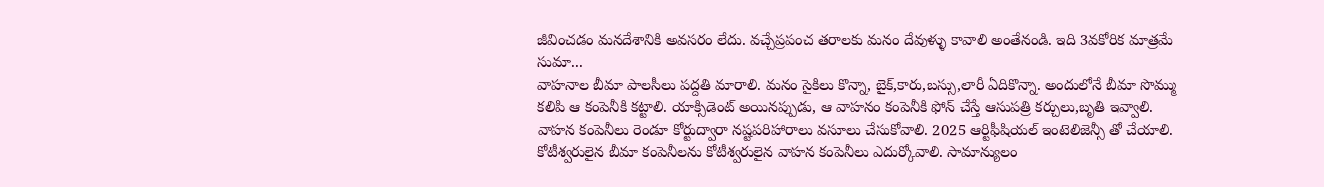జీవించడం మనదేశానికి అవసరం లేదు. వచ్చేప్రపంచ తరాలకు మనం దేవుళ్ళు కావాలి అంతేనండి. ఇది 3వకోరిక మాత్రమే సుమా...
వాహనాల బీమా పాలసీలు పద్దతి మారాలి. మనం సైకిలు కొన్నా, బైక్,కారు,బస్సు,లారీ ఏదికొన్నా. అందులోనే బీమా సొమ్ము
కలిపి ఆ కంపెనీకి కట్టాలి. యాక్సిడెంట్ అయినప్పుడు, ఆ వాహనం కంపెనీకి ఫోన్ చేస్తే ఆసుపత్రి కర్చులు,బృతి ఇవ్వాలి.
వాహన కంపెనీలు రెండూ కోర్టుద్వారా నష్టపరిహారాలు వసూలు చేసుకోవాలి. 2025 ఆర్టిఫీషియల్ ఇంటెలిజెన్సీ తో చేయాలి. కోటీశ్వరులైన బీమా కంపెనీలను కోటీశ్వరులైన వాహన కంపెనీలు ఎదుర్కోవాలి. సామాన్యులం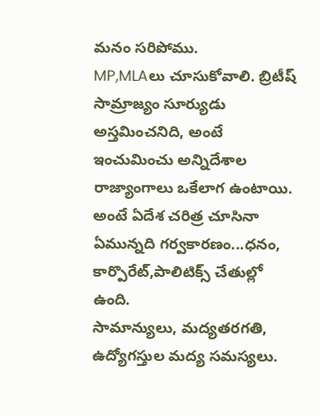మనం సరిపోము.
MP,MLAలు చూసుకోవాలి. బ్రిటీష్ సామ్రాజ్యం సూర్యుడు అస్తమించనిది, అంటే ఇంచుమించు అన్నిదేశాల రాజ్యాంగాలు ఒకేలాగ ఉంటాయి. అంటే ఏదేశ చరిత్ర చూసినా ఏమున్నది గర్వకారణం...ధనం, కార్పొరేట్,పాలిటిక్స్ చేతుల్లో ఉంది.
సామాన్యులు, మద్యతరగతి, ఉద్యోగస్తుల మద్య సమస్యలు.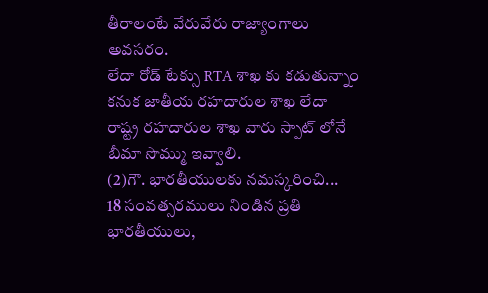తీరాలంటే వేరువేరు రాజ్యాంగాలు అవసరం.
లేదా రోడ్ టేక్సు RTA శాఖ కు కడుతున్నాం కనుక జాతీయ రహదారుల శాఖ లేదా రాష్ట్ర రహదారుల శాఖ వారు స్పాట్ లోనే బీమా సొమ్ము ఇవ్వాలి.
(2)గౌ. భారతీయులకు నమస్కరించి...
18 సంవత్సరములు నిండిన ప్రతి భారతీయులు,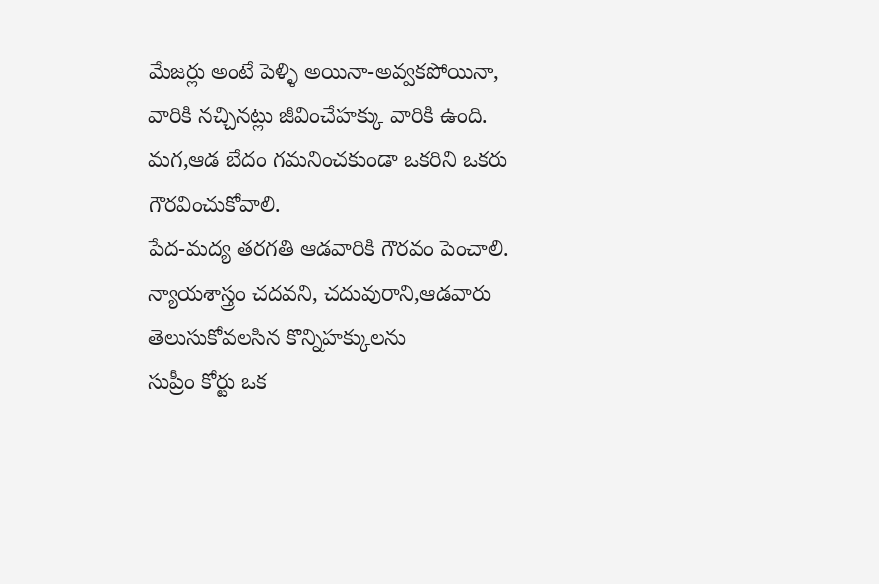మేజర్లు అంటే పెళ్ళి అయినా-అవ్వకపోయినా, వారికి నచ్చినట్లు జీవించేహక్కు వారికి ఉంది.
మగ,ఆడ బేదం గమనించకుండా ఒకరిని ఒకరు గౌరవించుకోవాలి.
పేద-మద్య తరగతి ఆడవారికి గౌరవం పెంచాలి. న్యాయశాస్త్రం చదవని, చదువురాని,ఆడవారు తెలుసుకోవలసిన కొన్నిహక్కులను
సుప్రీం కోర్టు ఒక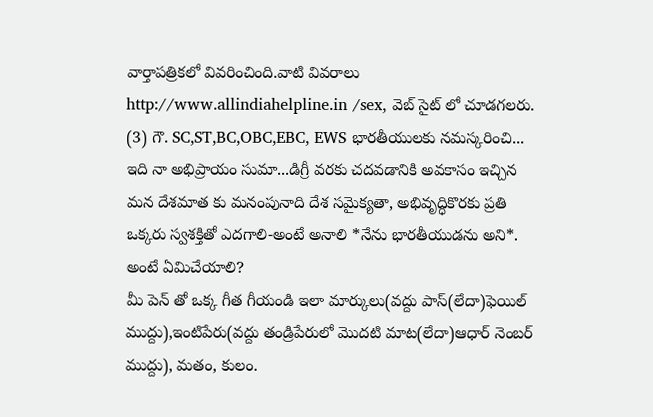వార్తాపత్రికలో వివరించింది.వాటి వివరాలు http://www.allindiahelpline.in /sex, వెబ్ సైట్ లో చూడగలరు.
(3) గౌ. SC,ST,BC,OBC,EBC, EWS భారతీయులకు నమస్కరించి...
ఇది నా అభిప్రాయం సుమా...డిగ్రీ వరకు చదవడానికి అవకాసం ఇచ్చిన మన దేశమాత కు మనంపునాది దేశ సమైక్యతా, అభివృద్ధికొరకు ప్రతి ఒక్కరు స్వశక్తితో ఎదగాలి-అంటే అనాలి *నేను భారతీయుడను అని*. అంటే ఏమిచేయాలి?
మీ పెన్ తో ఒక్క గీత గీయండి ఇలా మార్కులు(వద్దు పాస్(లేదా)ఫెయిల్ ముద్దు),ఇంటిపేరు(వద్దు తండ్రిపేరులో మొదటి మాట(లేదా)ఆధార్ నెంబర్ ముద్దు), మతం, కులం.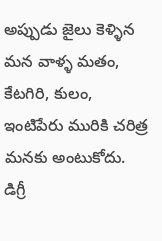అప్పుడు జైలు కెళ్ళిన మన వాళ్ళ మతం, కేటగిరి, కులం, ఇంటిపేరు మురికి చరిత్ర మనకు అంటుకోదు. డిగ్రీ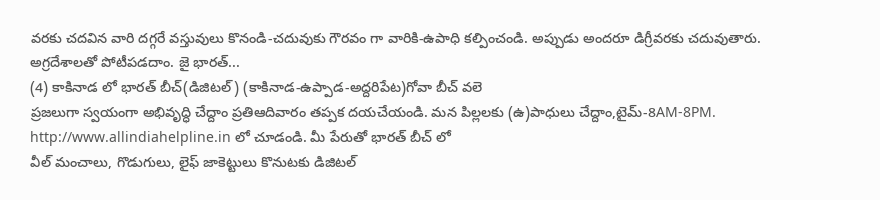వరకు చదవిన వారి దగ్గరే వస్తువులు కొనండి-చదువుకు గౌరవం గా వారికి-ఉపాధి కల్పించండి. అప్పుడు అందరూ డిగ్రీవరకు చదువుతారు.
అగ్రదేశాలతో పోటీపడదాం. జై భారత్...
(4) కాకినాడ లో భారత్ బీచ్(డిజిటల్) (కాకినాడ-ఉప్పాడ-అద్దరిపేట)గోవా బీచ్ వలె
ప్రజలుగా స్వయంగా అభివృద్ధి చేద్దాం ప్రతిఆదివారం తప్పక దయచేయండి. మన పిల్లలకు (ఉ)పాధులు చేద్దాం,టైమ్-8AM-8PM. http://www.allindiahelpline.in లో చూడండి. మీ పేరుతో భారత్ బీచ్ లో
వీల్ మంచాలు, గొడుగులు, లైఫ్ జాకెట్టులు కొనుటకు డిజిటల్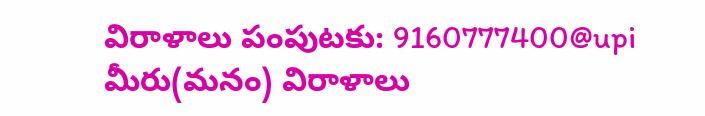విరాళాలు పంపుటకు: 9160777400@upi మీరు(మనం) విరాళాలు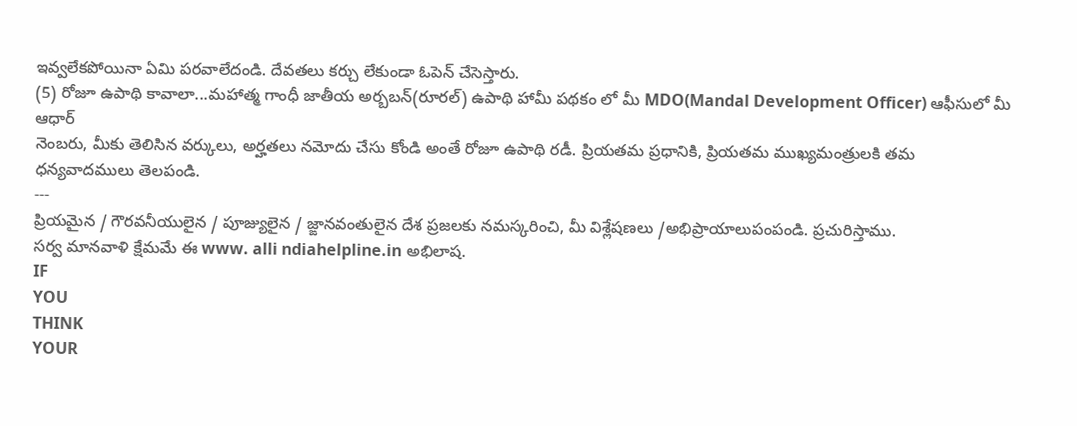ఇవ్వలేకపోయినా ఏమి పరవాలేదండి. దేవతలు కర్చు లేకుండా ఓపెన్ చేసెస్తారు.
(5) రోజూ ఉపాథి కావాలా...మహాత్మ గాంధీ జాతీయ అర్బబన్(రూరల్) ఉపాథి హామీ పథకం లో మీ MDO(Mandal Development Officer) ఆఫీసులో మీ ఆధార్
నెంబరు, మీకు తెలిసిన వర్కులు, అర్హతలు నమోదు చేసు కోండి అంతే రోజూ ఉపాథి రడీ. ప్రియతమ ప్రధానికి, ప్రియతమ ముఖ్యమంత్రులకి తమ ధన్యవాదములు తెలపండి.
---
ప్రియమైన / గౌరవనీయులైన / పూజ్యులైన / జ్ఙానవంతులైన దేశ ప్రజలకు నమస్కరించి, మీ విశ్లేషణలు /అభిప్రాయాలుపంపండి. ప్రచురిస్తాము.
సర్వ మానవాళి క్షేమమే ఈ www. alli ndiahelpline.in అభిలాష.
IF
YOU
THINK
YOUR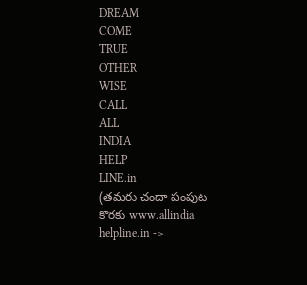DREAM
COME
TRUE
OTHER
WISE
CALL
ALL
INDIA
HELP
LINE.in
(తమరు చందా పంపుట కొరకు www.allindia helpline.in ->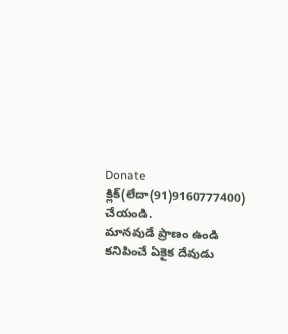Donate క్లిక్(లేదా(91)9160777400) చేయండి.
మానవుడే ప్రాణం ఉండి
కనిపించే ఏకైక దేవుడు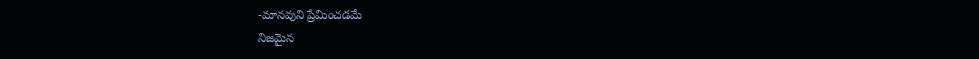-మానవుని ప్రేమించడమే
నిజమైన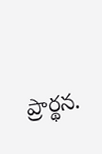ప్రార్థన.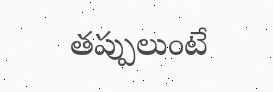తప్పులుంటే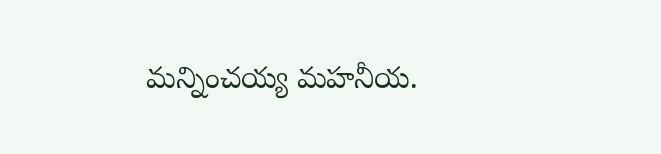మన్నించయ్య మహనీయ.